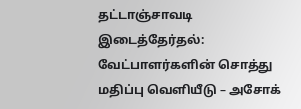தட்டாஞ்சாவடி இடைத்தேர்தல்: வேட்பாளர்களின் சொத்து மதிப்பு வெளியீடு – அசோக்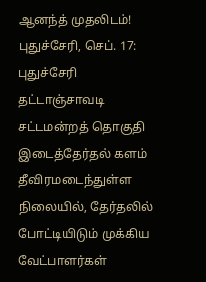ஆனந்த் முதலிடம்!
புதுச்சேரி, செப். 17: புதுச்சேரி தட்டாஞ்சாவடி சட்டமன்றத் தொகுதி இடைத்தேர்தல் களம் தீவிரமடைந்துள்ள நிலையில், தேர்தலில் போட்டியிடும் முக்கிய வேட்பாளர்கள்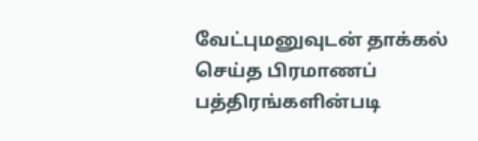வேட்புமனுவுடன் தாக்கல் செய்த பிரமாணப் பத்திரங்களின்படி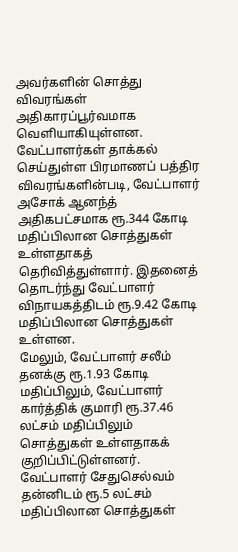அவர்களின் சொத்து விவரங்கள் அதிகாரப்பூர்வமாக வெளியாகியுள்ளன.
வேட்பாளர்கள் தாக்கல் செய்துள்ள பிரமாணப் பத்திர விவரங்களின்படி, வேட்பாளர் அசோக் ஆனந்த் அதிகபட்சமாக ரூ.344 கோடி மதிப்பிலான சொத்துகள் உள்ளதாகத் தெரிவித்துள்ளார். இதனைத் தொடர்ந்து வேட்பாளர் விநாயகத்திடம் ரூ.9.42 கோடி மதிப்பிலான சொத்துகள் உள்ளன.
மேலும், வேட்பாளர் சலீம் தனக்கு ரூ.1.93 கோடி மதிப்பிலும், வேட்பாளர் கார்த்திக் குமாரி ரூ.37.46 லட்சம் மதிப்பிலும் சொத்துகள் உள்ளதாகக் குறிப்பிட்டுள்ளனர். வேட்பாளர் சேதுசெல்வம் தன்னிடம் ரூ.5 லட்சம் மதிப்பிலான சொத்துகள்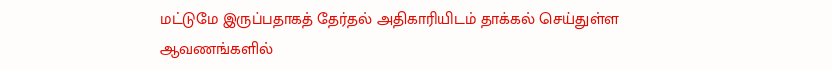மட்டுமே இருப்பதாகத் தேர்தல் அதிகாரியிடம் தாக்கல் செய்துள்ள ஆவணங்களில்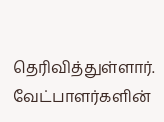தெரிவித்துள்ளார்.
வேட்பாளர்களின்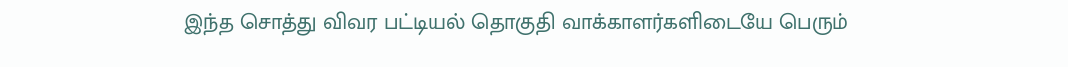இந்த சொத்து விவர பட்டியல் தொகுதி வாக்காளர்களிடையே பெரும்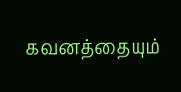கவனத்தையும்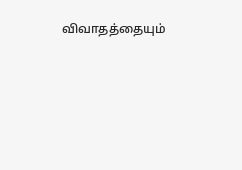விவாதத்தையும்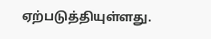ஏற்படுத்தியுள்ளது.